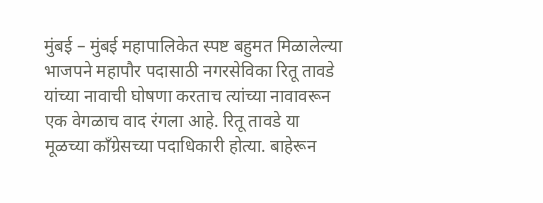मुंबई – मुंबई महापालिकेत स्पष्ट बहुमत मिळालेल्या भाजपने महापौर पदासाठी नगरसेविका रितू तावडे यांच्या नावाची घोषणा करताच त्यांच्या नावावरून एक वेगळाच वाद रंगला आहे. रितू तावडे या मूळच्या कॉंग्रेसच्या पदाधिकारी होत्या. बाहेरून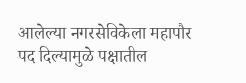आलेल्या नगरसेविकेला महापौर पद दिल्यामुळे पक्षातील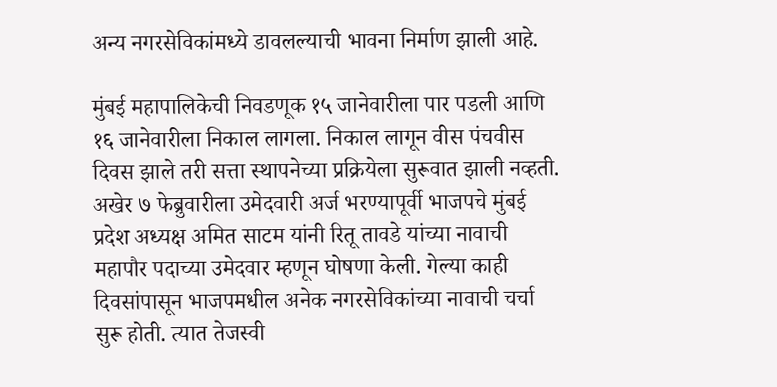अन्य नगरसेविकांमध्ये डावलल्याची भावना निर्माण झाली आहे.

मुंबई महापालिकेची निवडणूक १५ जानेवारीला पार पडली आणि १६ जानेवारीला निकाल लागला. निकाल लागून वीस पंचवीस दिवस झाले तरी सत्ता स्थापनेच्या प्रक्रियेला सुरूवात झाली नव्हती. अखेर ७ फेब्रुवारीला उमेदवारी अर्ज भरण्यापूर्वी भाजपचे मुंबई प्रदेश अध्यक्ष अमित साटम यांनी रितू तावडे यांच्या नावाची महापौर पदाच्या उमेदवार म्हणून घोषणा केली. गेल्या काही दिवसांपासून भाजपमधील अनेक नगरसेविकांच्या नावाची चर्चा सुरू होती. त्यात तेजस्वी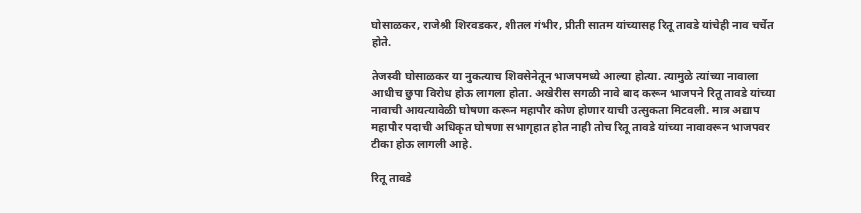घोसाळकर, राजेश्री शिरवडकर, शीतल गंभीर, प्रीती सातम यांच्यासह रितू तावडे यांचेही नाव चर्चेत होते.

तेजस्वी घोसाळकर या नुकत्याच शिवसेनेतून भाजपमध्ये आल्या होत्या. त्यामुळे त्यांच्या नावाला आधीच छुपा विरोध होऊ लागला होता. अखेरीस सगळी नावे बाद करून भाजपने रितू तावडे यांच्या नावाची आयत्यावेळी घोषणा करून महापौर कोण होणार याची उत्सुकता मिटवली. मात्र अद्याप महापौर पदाची अधिकृत घोषणा सभागृहात होत नाही तोच रितू तावडे यांच्या नावावरून भाजपवर टीका होऊ लागली आहे.

रितू तावडे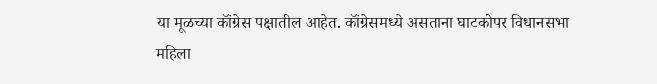या मूळच्या कॉंग्रेस पक्षातील आहेत. कॉंग्रेसमध्ये असताना घाटकोपर विधानसभा महिला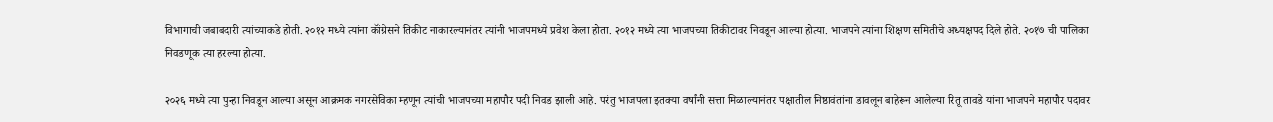विभागाची जबाबदारी त्यांच्याकडे होती. २०१२ मध्ये त्यांना कॉंग्रेसने तिकीट नाकारल्यानंतर त्यांनी भाजपमध्ये प्रवेश केला होता. २०१२ मध्ये त्या भाजपच्या तिकीटावर निवडून आल्या होत्या. भाजपने त्यांना शिक्षण समितीचे अध्यक्षपद दिले होते. २०१७ ची पालिका निवडणूक त्या हरल्या होत्या.

२०२६ मध्ये त्या पुन्हा निवडून आल्या असून आक्रमक नगरसेविका म्हणून त्यांची भाजपच्या महापौर पदी निवड झाली आहे. परंतु भाजपला इतक्या वर्षांनी सत्ता मिळाल्यानंतर पक्षातील निष्ठावंतांना डावलून बाहेरून आलेल्या रितू तावडे यांना भाजपने महापौर पदावर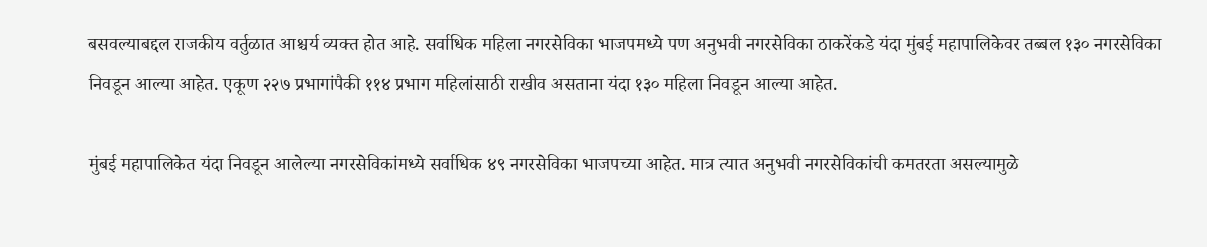बसवल्याबद्दल राजकीय वर्तुळात आश्चर्य व्यक्त होत आहे. सर्वाधिक महिला नगरसेविका भाजपमध्ये पण अनुभवी नगरसेविका ठाकरेंकडे यंदा मुंबई महापालिकेवर तब्बल १३० नगरसेविका निवडून आल्या आहेत. एकूण २२७ प्रभागांपैकी ११४ प्रभाग महिलांसाठी राखीव असताना यंदा १३० महिला निवडून आल्या आहेत.

मुंबई महापालिकेत यंदा निवडून आलेल्या नगरसेविकांमध्ये सर्वाधिक ४९ नगरसेविका भाजपच्या आहेत. मात्र त्यात अनुभवी नगरसेविकांची कमतरता असल्यामुळे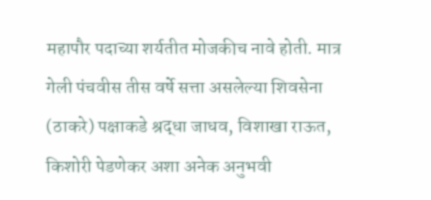महापौर पदाच्या शर्यतीत मोजकीच नावे होती. मात्र गेली पंचवीस तीस वर्षे सत्ता असलेल्या शिवसेना (ठाकरे) पक्षाकडे श्रद्धा जाधव, विशाखा राऊत, किशोरी पेडणेकर अशा अनेक अनुभवी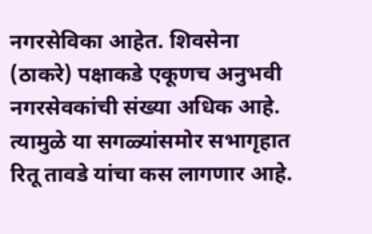नगरसेविका आहेत. शिवसेना (ठाकरे) पक्षाकडे एकूणच अनुभवी नगरसेवकांची संख्या अधिक आहे. त्यामुळे या सगळ्यांसमोर सभागृहात रितू तावडे यांचा कस लागणार आहे.